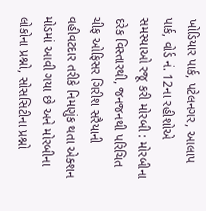ખોડિયાર પાર્ક, પટેલનગર, આલાપ પાર્ક, વોર્ડ નં. 12ના રહીશોએ સમસ્યાઓ રજૂ કરી મોરબી : મોરબીના દરેક વિસ્તારથી, જનજનથી પરિચિત ચીફ ઓફિસર ગિરીશ સરૈયાની વહીવટદાર તરીકે નિમણુંક થતા એક્શન મોડમાં આવી ગયા છે અને મોરબીના લોકોના પ્રશ્નો, સોસસિટીના પ્રશ્નો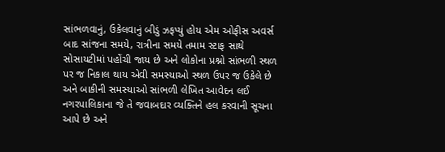સાંભળવાનું, ઉકેલવાનું બીડું ઝફપ્યું હોય એમ ઓફીસ અવર્સ બાદ સાંજના સમયે, રાત્રીના સમયે તમામ સ્ટાફ સાથે સોસાયટીમાં પહોંચી જાય છે અને લોકોના પ્રશ્નો સાંભળી સ્થળ પર જ નિકાલ થાય એવી સમસ્યાઓ સ્થળ ઉપર જ ઉકેલે છે અને બાકીની સમસ્યાઓ સાંભળી લેખિત આવેદન લઈ નગરપાલિકાના જે તે જવાબદાર વ્યક્તિને હલ કરવાની સૂચના આપે છે અને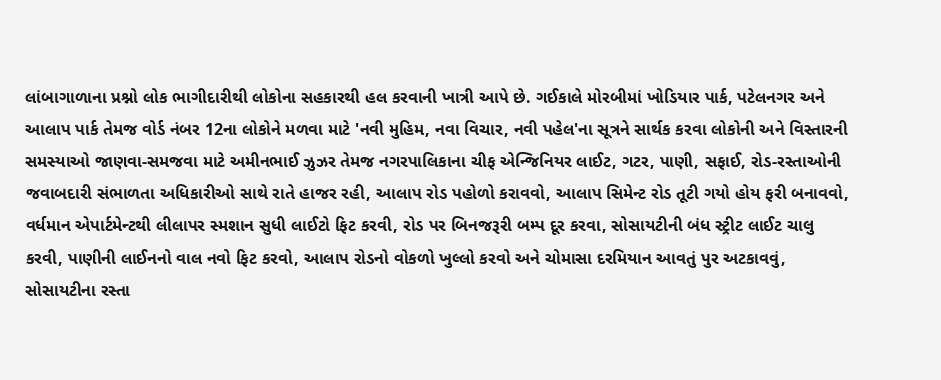લાંબાગાળાના પ્રશ્નો લોક ભાગીદારીથી લોકોના સહકારથી હલ કરવાની ખાત્રી આપે છે. ગઈકાલે મોરબીમાં ખોડિયાર પાર્ક, પટેલનગર અને આલાપ પાર્ક તેમજ વોર્ડ નંબર 12ના લોકોને મળવા માટે 'નવી મુહિમ, નવા વિચાર, નવી પહેલ'ના સૂત્રને સાર્થક કરવા લોકોની અને વિસ્તારની સમસ્યાઓ જાણવા-સમજવા માટે અમીનભાઈ ઝુઝર તેમજ નગરપાલિકાના ચીફ એન્જિનિયર લાઈટ, ગટર, પાણી, સફાઈ, રોડ-રસ્તાઓની જવાબદારી સંભાળતા અધિકારીઓ સાથે રાતે હાજર રહી, આલાપ રોડ પહોળો કરાવવો, આલાપ સિમેન્ટ રોડ તૂટી ગયો હોય ફરી બનાવવો, વર્ધમાન એપાર્ટમેન્ટથી લીલાપર સ્મશાન સુધી લાઈટો ફિટ કરવી, રોડ પર બિનજરૂરી બમ્પ દૂર કરવા, સોસાયટીની બંધ સ્ટ્રીટ લાઈટ ચાલુ કરવી, પાણીની લાઈનનો વાલ નવો ફિટ કરવો, આલાપ રોડનો વોકળો ખુલ્લો કરવો અને ચોમાસા દરમિયાન આવતું પુર અટકાવવું, સોસાયટીના રસ્તા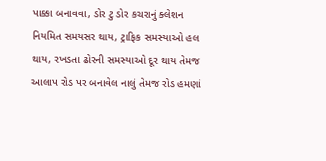પાક્કા બનાવવા, ડોર ટુ ડોર કચરાનું ક્લેશન નિયમિત સમયસર થાય, ટ્રાફિક સમસ્યાઓ હલ થાય, રખડતા ઢોરની સમસ્યાઓ દૂર થાય તેમજ આલાપ રોડ પર બનાવેલ નાલું તેમજ રોડ હમણાં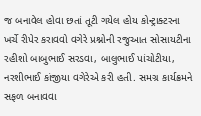જ બનાવેલ હોવા છતાં તૂટી ગયેલ હોય કોન્ટ્રાક્ટરના ખર્ચે રીપેર કરાવવો વગેરે પ્રશ્નોની રજુઆત સોસાયટીના રહીશો બાબુભાઈ સરડવા, બાલુભાઈ પાંચોટીયા, નરશીભાઈ કાંજીયા વગેરેએ કરી હતી. સમગ્ર કાર્યક્રમને સફળ બનાવવા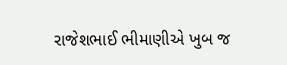રાજેશભાઈ ભીમાણીએ ખુબ જ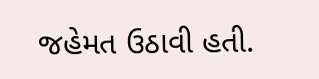જહેમત ઉઠાવી હતી.